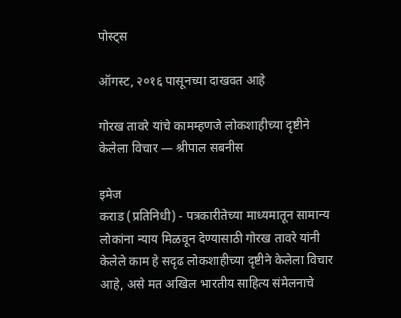पोस्ट्स

ऑगस्ट, २०१६ पासूनच्या दाखवत आहे

गोरख तावरे यांचे कामम्हणजे लोकशाहीच्या दृष्टीने केलेला विचार — श्रीपाल सबनीस

इमेज
कराड (प्रतिनिधी) - पत्रकारीतेच्या माध्यमातून सामान्य लोकांना न्याय मिळवून देण्यासाठी गोरख तावरे यांनी केलेले काम हे सदृढ लोकशाहीच्या दृष्टीने केलेला विचार आहे, असे मत अखिल भारतीय साहित्य संमेलनाचे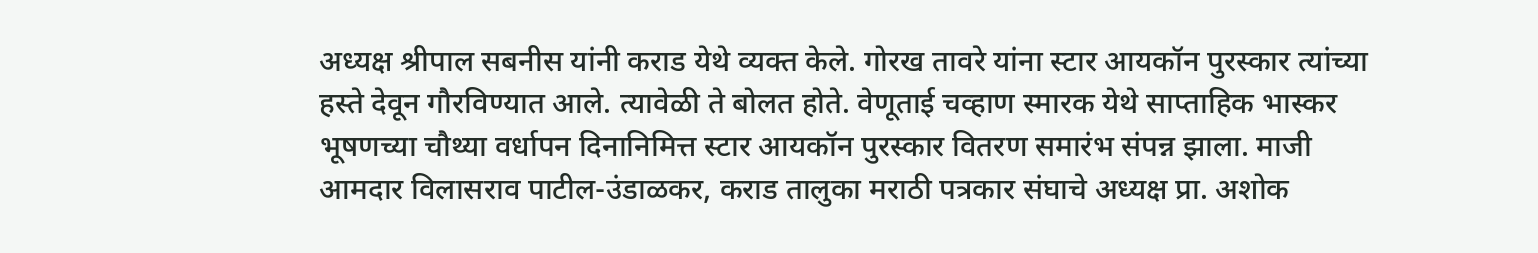अध्यक्ष श्रीपाल सबनीस यांनी कराड येथे व्यक्त केले. गोरख तावरे यांना स्टार आयकॉन पुरस्कार त्यांच्या हस्ते देवून गौरविण्यात आले. त्यावेळी ते बोलत होते. वेणूताई चव्हाण स्मारक येथे साप्ताहिक भास्कर भूषणच्या चौथ्या वर्धापन दिनानिमित्त स्टार आयकॉन पुरस्कार वितरण समारंभ संपन्न झाला. माजी आमदार विलासराव पाटील-उंडाळकर, कराड तालुका मराठी पत्रकार संघाचे अध्यक्ष प्रा. अशोक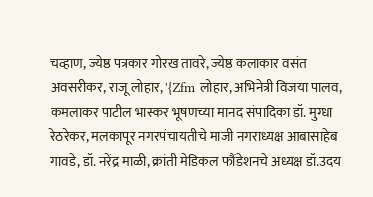चव्हाण, ज्येष्ठ पत्रकार गोरख तावरे, ज्येष्ठ कलाकार वसंत अवसरीकर, राजू लोहार, '{Zfm लोहार, अभिनेत्री विजया पालव, कमलाकर पाटील भास्कर भूषणच्या मानद संपादिका डॉ. मुग्धा रेठरेकर, मलकापूर नगरपंचायतीचे माजी नगराध्यक्ष आबासाहेब गावडे, डॉ. नरेंद्र माळी, क्रांती मेडिकल फौंडेशनचे अध्यक्ष डॉ.उदय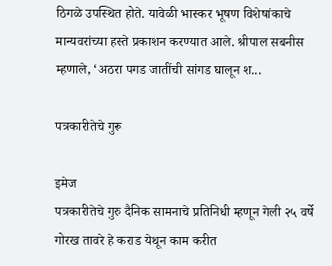ठिगळे उपस्थित होते. यावेळी भास्कर भूषण विशेषांकाचे मान्यवरांच्या हस्ते प्रकाशन करण्यात आले. श्रीपाल सबनीस म्हणाले, ‘अठरा पगड जातींची सांगड घालून श...

पत्रकारीतेचे गुरू

इमेज
पत्रकारीतेचे गुरु दैनिक सामनाचे प्रतिनिधी म्हणून गेली २५ वर्षे गोरख तावरे हे कराड येथून काम करीत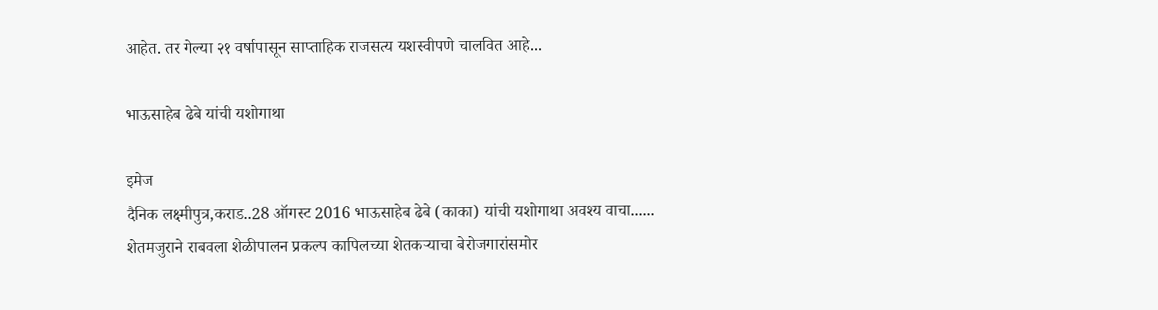आहेत. तर गेल्या २१ वर्षापासून साप्ताहिक राजसत्य यशस्वीपणे चालवित आहे...

भाऊसाहेब ढेबे यांची यशोगाथा

इमेज
दैनिक लक्ष्मीपुत्र,कराड..28 ऑगस्ट 2016 भाऊसाहेब ढेबे (काका) यांची यशोगाथा अवश्य वाचा...... शेतमजुराने राबवला शेळीपालन प्रकल्प कापिलच्या शेतकर्‍याचा बेरोजगारांसमोर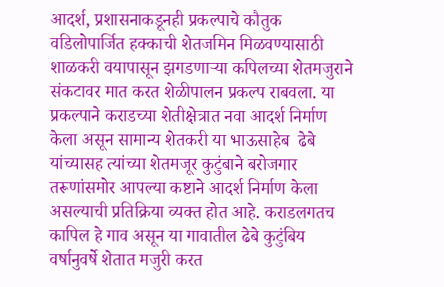आदर्श, प्रशासनाकडूनही प्रकल्पाचे कौतुक वडिलोपार्जित हक्काची शेतजमिन मिळवण्यासाठी शाळकरी वयापासून झगडणार्‍या कपिलच्या शेतमजुराने संकटावर मात करत शेळीपालन प्रकल्प राबवला. या प्रकल्पाने कराडच्या शेतीक्षेत्रात नवा आदर्श निर्माण केला असून सामान्य शेतकरी या भाऊसाहेब  ढेबे यांच्यासह त्यांच्या शेतमजूर कुटुंबाने बरोजगार तरूणांसमोर आपल्या कष्टाने आदर्श निर्माण केला असल्याची प्रतिक्रिया व्यक्त होत आहे. कराडलगतच कापिल हे गाव असून या गावातील ढेबे कुटुंबिय वर्षानुवर्षे शेतात मजुरी करत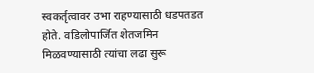स्वकर्तृत्वावर उभा राहण्यासाठी धडपतडत होते. वडिलोपार्जित शेतजमिन मिळवण्यासाठी त्यांचा लढा सुरू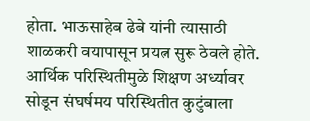होता. भाऊसाहेब ढेबे यांनी त्यासाठी शाळकरी वयापासून प्रयत्न सुरू ठेवले होते. आर्थिक परिस्थितीमुळे शिक्षण अर्ध्यावर सोडून संघर्षमय परिस्थितीत कुटुंबाला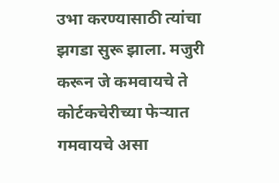उभा करण्यासाठी त्यांचा झगडा सुरू झाला. मजुरी करून जे कमवायचे ते कोर्टकचेरीच्या फेर्‍यात गमवायचे असा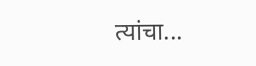त्यांचा...